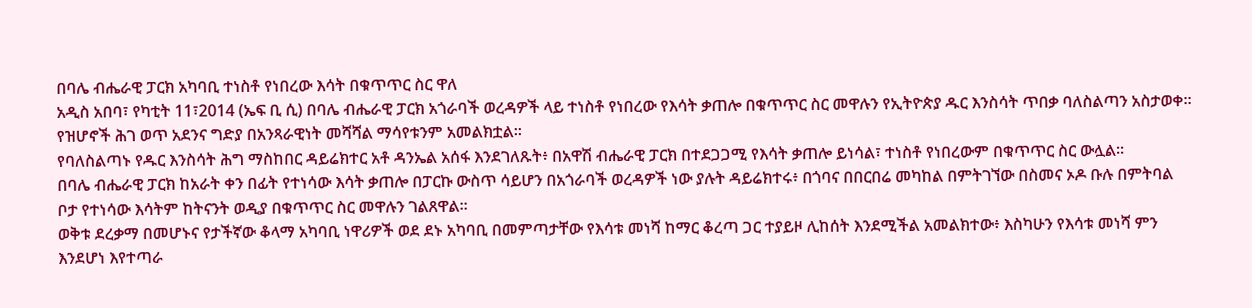በባሌ ብሔራዊ ፓርክ አካባቢ ተነስቶ የነበረው እሳት በቁጥጥር ስር ዋለ
አዲስ አበባ፣ የካቲት 11፣2014 (ኤፍ ቢ ሲ) በባሌ ብሔራዊ ፓርክ አጎራባች ወረዳዎች ላይ ተነስቶ የነበረው የእሳት ቃጠሎ በቁጥጥር ስር መዋሉን የኢትዮጵያ ዱር እንስሳት ጥበቃ ባለስልጣን አስታወቀ።
የዝሆኖች ሕገ ወጥ አደንና ግድያ በአንጻራዊነት መሻሻል ማሳየቱንም አመልክቷል።
የባለስልጣኑ የዱር እንስሳት ሕግ ማስከበር ዳይሬክተር አቶ ዳንኤል አሰፋ እንደገለጹት፥ በአዋሽ ብሔራዊ ፓርክ በተደጋጋሚ የእሳት ቃጠሎ ይነሳል፣ ተነስቶ የነበረውም በቁጥጥር ስር ውሏል።
በባሌ ብሔራዊ ፓርክ ከአራት ቀን በፊት የተነሳው እሳት ቃጠሎ በፓርኩ ውስጥ ሳይሆን በአጎራባች ወረዳዎች ነው ያሉት ዳይሬክተሩ፥ በጎባና በበርበሬ መካከል በምትገኘው በስመና ኦዶ ቡሉ በምትባል ቦታ የተነሳው እሳትም ከትናንት ወዲያ በቁጥጥር ስር መዋሉን ገልጸዋል።
ወቅቱ ደረቃማ በመሆኑና የታችኛው ቆላማ አካባቢ ነዋሪዎች ወደ ደኑ አካባቢ በመምጣታቸው የእሳቱ መነሻ ከማር ቆረጣ ጋር ተያይዞ ሊከሰት እንደሚችል አመልክተው፥ እስካሁን የእሳቱ መነሻ ምን እንደሆነ እየተጣራ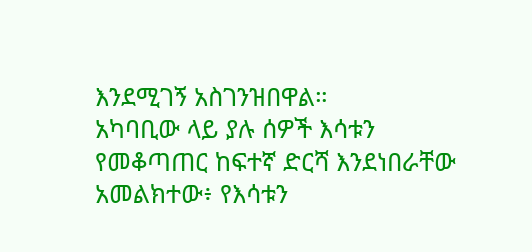እንደሚገኝ አስገንዝበዋል።
አካባቢው ላይ ያሉ ሰዎች እሳቱን የመቆጣጠር ከፍተኛ ድርሻ እንደነበራቸው አመልክተው፥ የእሳቱን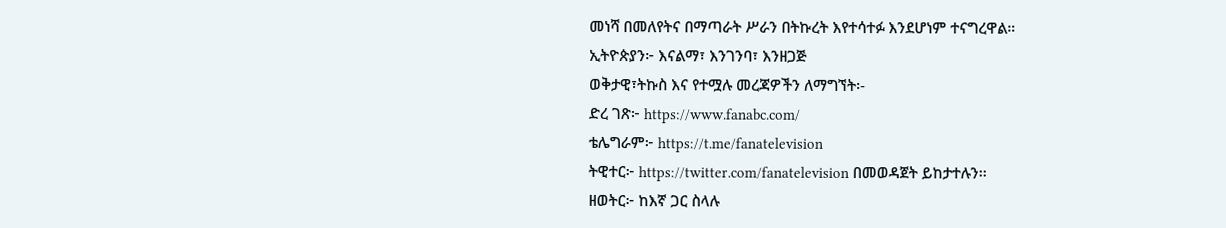መነሻ በመለየትና በማጣራት ሥራን በትኩረት እየተሳተፉ እንደሆነም ተናግረዋል።
ኢትዮጵያን፦ እናልማ፣ እንገንባ፣ እንዘጋጅ
ወቅታዊ፣ትኩስ እና የተሟሉ መረጃዎችን ለማግኘት፡-
ድረ ገጽ፦ https://www.fanabc.com/
ቴሌግራም፦ https://t.me/fanatelevision
ትዊተር፦ https://twitter.com/fanatelevision በመወዳጀት ይከታተሉን፡፡
ዘወትር፦ ከእኛ ጋር ስላሉ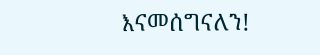እናመሰግናለን!